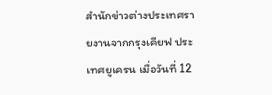สำนักข่าวต่างประเทศรายงานจากกรุงเคียฟ ประเทศยูเครน เมื่อวันที่ 12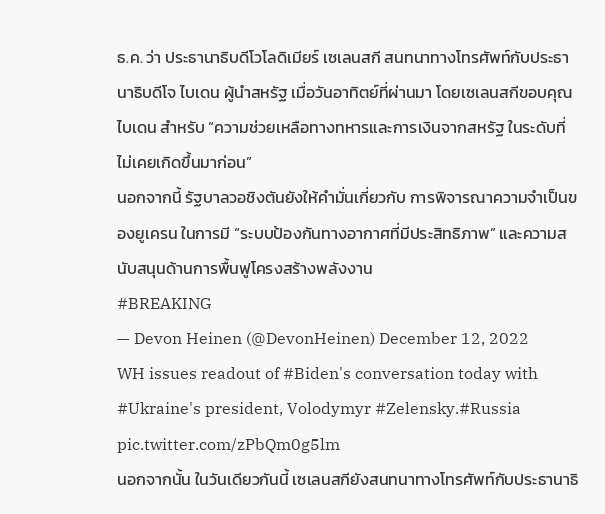ธ.ค. ว่า ประธานาธิบดีโวโลดิเมียร์ เซเลนสกี สนทนาทางโทรศัพท์กับประธานาธิบดีโจ ไบเดน ผู้นำสหรัฐ เมื่อวันอาทิตย์ที่ผ่านมา โดยเซเลนสกีขอบคุณไบเดน สำหรับ “ความช่วยเหลือทางทหารและการเงินจากสหรัฐ ในระดับที่ไม่เคยเกิดขึ้นมาก่อน”
นอกจากนี้ รัฐบาลวอชิงตันยังให้คำมั่นเกี่ยวกับ การพิจารณาความจำเป็นของยูเครน ในการมี “ระบบป้องกันทางอากาศที่มีประสิทธิภาพ” และความสนับสนุนด้านการพื้นฟูโครงสร้างพลังงาน
#BREAKING
— Devon Heinen (@DevonHeinen) December 12, 2022
WH issues readout of #Biden's conversation today with #Ukraine's president, Volodymyr #Zelensky.#Russia pic.twitter.com/zPbQm0g5lm
นอกจากนั้น ในวันเดียวกันนี้ เซเลนสกียังสนทนาทางโทรศัพท์กับประธานาธิ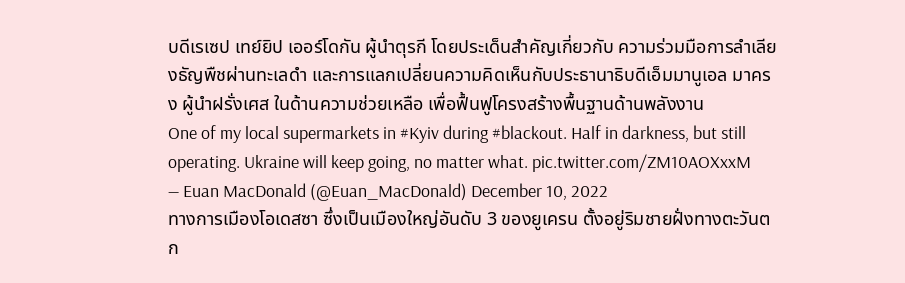บดีเรเซป เทย์ยิป เออร์โดกัน ผู้นำตุรกี โดยประเด็นสำคัญเกี่ยวกับ ความร่วมมือการลำเลียงธัญพืชผ่านทะเลดำ และการแลกเปลี่ยนความคิดเห็นกับประธานาธิบดีเอ็มมานูเอล มาครง ผู้นำฝรั่งเศส ในด้านความช่วยเหลือ เพื่อฟื้นฟูโครงสร้างพื้นฐานด้านพลังงาน
One of my local supermarkets in #Kyiv during #blackout. Half in darkness, but still operating. Ukraine will keep going, no matter what. pic.twitter.com/ZM10AOXxxM
— Euan MacDonald (@Euan_MacDonald) December 10, 2022
ทางการเมืองโอเดสซา ซึ่งเป็นเมืองใหญ่อันดับ 3 ของยูเครน ตั้งอยู่ริมชายฝั่งทางตะวันตก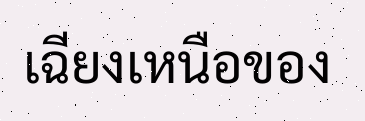เฉียงเหนือของ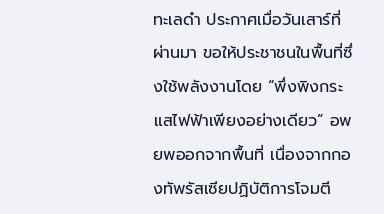ทะเลดำ ประกาศเมื่อวันเสาร์ที่ผ่านมา ขอให้ประชาชนในพื้นที่ซึ่งใช้พลังงานโดย “พึ่งพิงกระแสไฟฟ้าเพียงอย่างเดียว” อพยพออกจากพื้นที่ เนื่องจากกองทัพรัสเซียปฏิบัติการโจมตี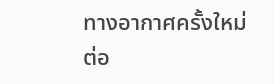ทางอากาศครั้งใหม่ต่อ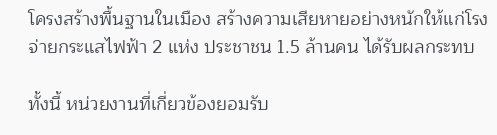โครงสร้างพื้นฐานในเมือง สร้างความเสียหายอย่างหนักให้แก่โรงจ่ายกระแสไฟฟ้า 2 แห่ง ประชาชน 1.5 ล้านคน ได้รับผลกระทบ

ทั้งนี้ หน่วยงานที่เกี่ยวข้องยอมรับ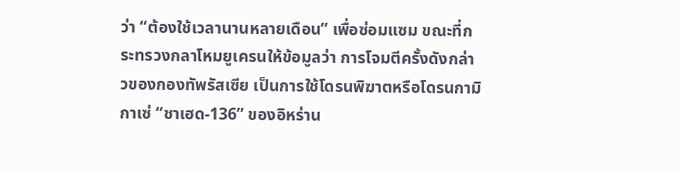ว่า “ต้องใช้เวลานานหลายเดือน” เพื่อซ่อมแซม ขณะที่กระทรวงกลาโหมยูเครนให้ข้อมูลว่า การโจมตีครั้งดังกล่าวของกองทัพรัสเซีย เป็นการใช้โดรนพิฆาตหรือโดรนกามิกาเซ่ “ชาเฮด-136” ของอิหร่าน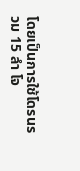โดยเป็นการใช้โดรนรวม 15 ลำ โจ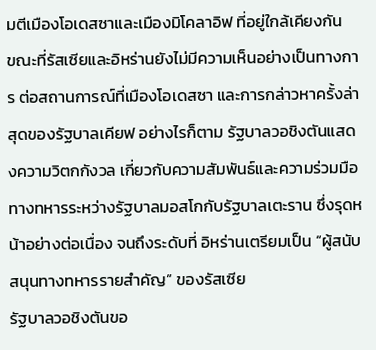มตีเมืองโอเดสซาและเมืองมิโคลาอิฟ ที่อยู่ใกล้เคียงกัน
ขณะที่รัสเซียและอิหร่านยังไม่มีความเห็นอย่างเป็นทางการ ต่อสถานการณ์ที่เมืองโอเดสซา และการกล่าวหาครั้งล่าสุดของรัฐบาลเคียฟ อย่างไรก็ตาม รัฐบาลวอชิงตันแสดงความวิตกกังวล เกี่ยวกับความสัมพันธ์และความร่วมมือทางทหารระหว่างรัฐบาลมอสโกกับรัฐบาลเตะราน ซึ่งรุดหน้าอย่างต่อเนื่อง จนถึงระดับที่ อิหร่านเตรียมเป็น “ผู้สนับสนุนทางทหารรายสำคัญ” ของรัสเซีย
รัฐบาลวอชิงตันขอ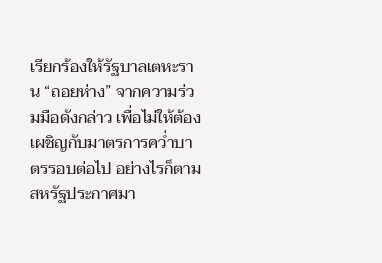เรียกร้องให้รัฐบาลเตหะราน “ถอยห่าง” จากความร่วมมือดังกล่าว เพื่อไม่ให้ต้องเผชิญกับมาตรการคว่ำบาตรรอบต่อไป อย่างไรก็ตาม สหรัฐประกาศมา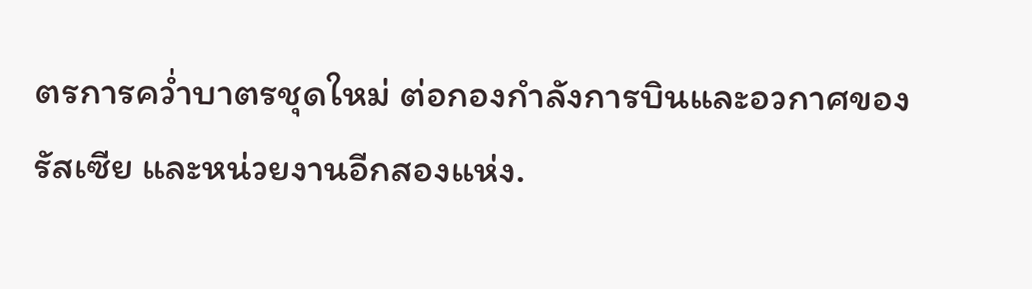ตรการคว่ำบาตรชุดใหม่ ต่อกองกำลังการบินและอวกาศของรัสเซีย และหน่วยงานอีกสองแห่ง.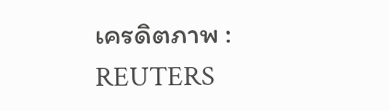เครดิตภาพ : REUTERS